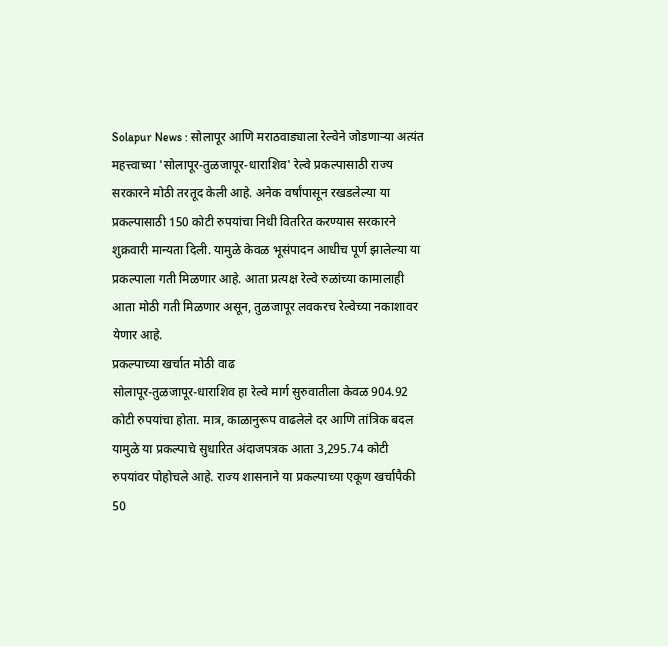Solapur News : सोलापूर आणि मराठवाड्याला रेल्वेने जोडणाऱ्या अत्यंत महत्त्वाच्या 'सोलापूर-तुळजापूर-धाराशिव' रेल्वे प्रकल्पासाठी राज्य सरकारने मोठी तरतूद केली आहे. अनेक वर्षांपासून रखडलेल्या या प्रकल्पासाठी 150 कोटी रुपयांचा निधी वितरित करण्यास सरकारने शुक्रवारी मान्यता दिली. यामुळे केवळ भूसंपादन आधीच पूर्ण झालेल्या या प्रकल्पाला गती मिळणार आहे. आता प्रत्यक्ष रेल्वे रुळांच्या कामालाही आता मोठी गती मिळणार असून, तुळजापूर लवकरच रेल्वेच्या नकाशावर येणार आहे.
प्रकल्पाच्या खर्चात मोठी वाढ
सोलापूर-तुळजापूर-धाराशिव हा रेल्वे मार्ग सुरुवातीला केवळ 904.92 कोटी रुपयांचा होता. मात्र, काळानुरूप वाढलेले दर आणि तांत्रिक बदल यामुळे या प्रकल्पाचे सुधारित अंदाजपत्रक आता 3,295.74 कोटी रुपयांवर पोहोचले आहे. राज्य शासनाने या प्रकल्पाच्या एकूण खर्चापैकी 50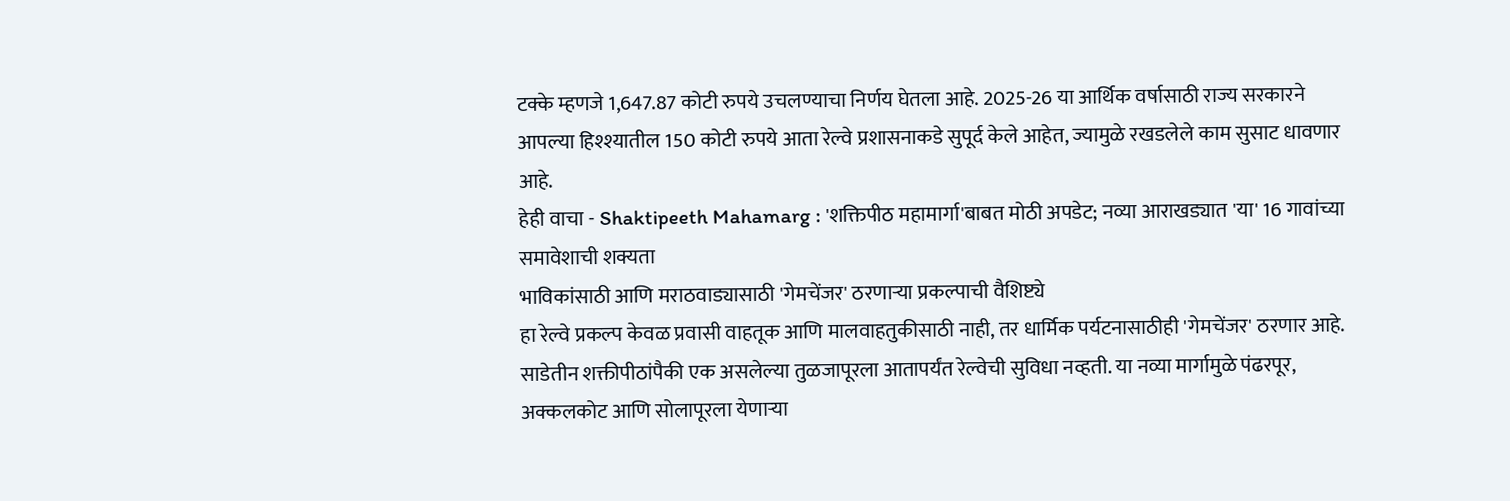टक्के म्हणजे 1,647.87 कोटी रुपये उचलण्याचा निर्णय घेतला आहे. 2025-26 या आर्थिक वर्षासाठी राज्य सरकारने आपल्या हिश्श्यातील 150 कोटी रुपये आता रेल्वे प्रशासनाकडे सुपूर्द केले आहेत, ज्यामुळे रखडलेले काम सुसाट धावणार आहे.
हेही वाचा - Shaktipeeth Mahamarg : 'शक्तिपीठ महामार्गा'बाबत मोठी अपडेट; नव्या आराखड्यात 'या' 16 गावांच्या समावेशाची शक्यता
भाविकांसाठी आणि मराठवाड्यासाठी 'गेमचेंजर' ठरणाऱ्या प्रकल्पाची वैशिष्ट्ये
हा रेल्वे प्रकल्प केवळ प्रवासी वाहतूक आणि मालवाहतुकीसाठी नाही, तर धार्मिक पर्यटनासाठीही 'गेमचेंजर' ठरणार आहे. साडेतीन शक्तीपीठांपैकी एक असलेल्या तुळजापूरला आतापर्यंत रेल्वेची सुविधा नव्हती. या नव्या मार्गामुळे पंढरपूर, अक्कलकोट आणि सोलापूरला येणाऱ्या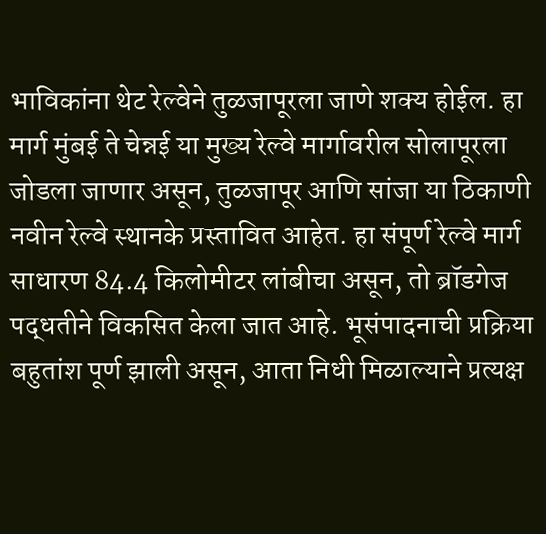भाविकांना थेट रेल्वेने तुळजापूरला जाणे शक्य होईल. हा मार्ग मुंबई ते चेन्नई या मुख्य रेल्वे मार्गावरील सोलापूरला जोडला जाणार असून, तुळजापूर आणि सांजा या ठिकाणी नवीन रेल्वे स्थानके प्रस्तावित आहेत. हा संपूर्ण रेल्वे मार्ग साधारण 84.4 किलोमीटर लांबीचा असून, तो ब्रॉडगेज पद्धतीने विकसित केला जात आहे. भूसंपादनाची प्रक्रिया बहुतांश पूर्ण झाली असून, आता निधी मिळाल्याने प्रत्यक्ष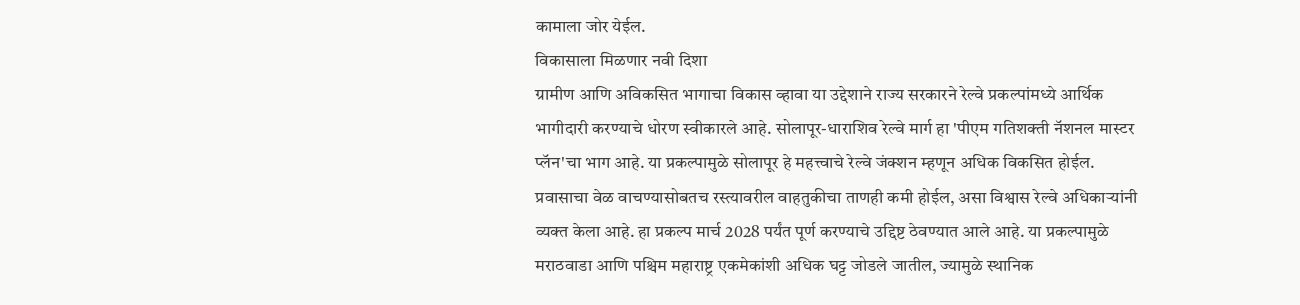कामाला जोर येईल.
विकासाला मिळणार नवी दिशा
ग्रामीण आणि अविकसित भागाचा विकास व्हावा या उद्देशाने राज्य सरकारने रेल्वे प्रकल्पांमध्ये आर्थिक भागीदारी करण्याचे धोरण स्वीकारले आहे. सोलापूर-धाराशिव रेल्वे मार्ग हा 'पीएम गतिशक्ती नॅशनल मास्टर प्लॅन'चा भाग आहे. या प्रकल्पामुळे सोलापूर हे महत्त्वाचे रेल्वे जंक्शन म्हणून अधिक विकसित होईल. प्रवासाचा वेळ वाचण्यासोबतच रस्त्यावरील वाहतुकीचा ताणही कमी होईल, असा विश्वास रेल्वे अधिकाऱ्यांनी व्यक्त केला आहे. हा प्रकल्प मार्च 2028 पर्यंत पूर्ण करण्याचे उद्दिष्ट ठेवण्यात आले आहे. या प्रकल्पामुळे मराठवाडा आणि पश्चिम महाराष्ट्र एकमेकांशी अधिक घट्ट जोडले जातील, ज्यामुळे स्थानिक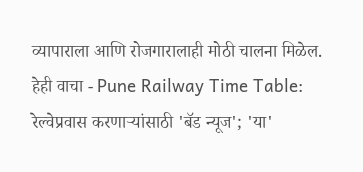व्यापाराला आणि रोजगारालाही मोठी चालना मिळेल.
हेही वाचा - Pune Railway Time Table: रेल्वेप्रवास करणाऱ्यांसाठी 'बॅड न्यूज'; 'या'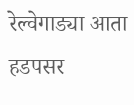रेल्वेगाड्या आता हडपसर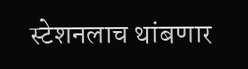स्टेशनलाच थांबणार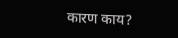कारण काय?